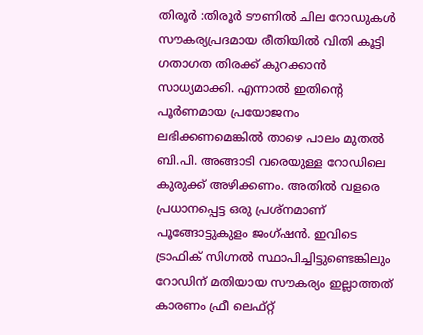തിരൂർ :തിരൂർ ടൗണിൽ ചില റോഡുകൾ സൗകര്യപ്രദമായ രീതിയിൽ വിതി കൂട്ടി ഗതാഗത തിരക്ക് കുറക്കാൻ സാധ്യമാക്കി. എന്നാൽ ഇതിന്റെ പൂർണമായ പ്രയോജനം ലഭിക്കണമെങ്കിൽ താഴെ പാലം മുതൽ ബി.പി. അങ്ങാടി വരെയുള്ള റോഡിലെ കുരുക്ക് അഴിക്കണം. അതിൽ വളരെ പ്രധാനപ്പെട്ട ഒരു പ്രശ്നമാണ് പൂങ്ങോട്ടുകുളം ജംഗ്ഷൻ. ഇവിടെ ട്രാഫിക് സിഗ്നൽ സ്ഥാപിച്ചിട്ടുണ്ടെങ്കിലും റോഡിന് മതിയായ സൗകര്യം ഇല്ലാത്തത് കാരണം ഫ്രീ ലെഫ്റ്റ്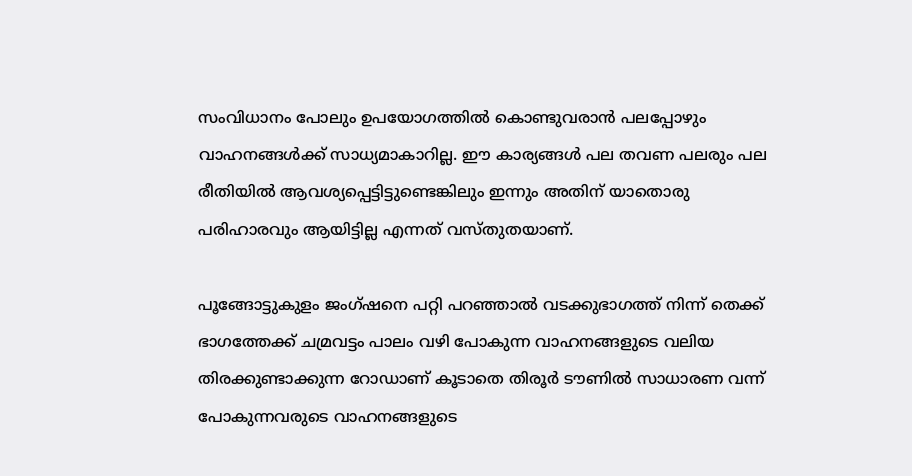സംവിധാനം പോലും ഉപയോഗത്തിൽ കൊണ്ടുവരാൻ പലപ്പോഴും വാഹനങ്ങൾക്ക് സാധ്യമാകാറില്ല. ഈ കാര്യങ്ങൾ പല തവണ പലരും പല രീതിയിൽ ആവശ്യപ്പെട്ടിട്ടുണ്ടെങ്കിലും ഇന്നും അതിന് യാതൊരു പരിഹാരവും ആയിട്ടില്ല എന്നത് വസ്തുതയാണ്.

പൂങ്ങോട്ടുകുളം ജംഗ്‌ഷനെ പറ്റി പറഞ്ഞാൽ വടക്കുഭാഗത്ത് നിന്ന് തെക്ക് ഭാഗത്തേക്ക് ചമ്രവട്ടം പാലം വഴി പോകുന്ന വാഹനങ്ങളുടെ വലിയ തിരക്കുണ്ടാക്കുന്ന റോഡാണ് കൂടാതെ തിരൂർ ടൗണിൽ സാധാരണ വന്ന് പോകുന്നവരുടെ വാഹനങ്ങളുടെ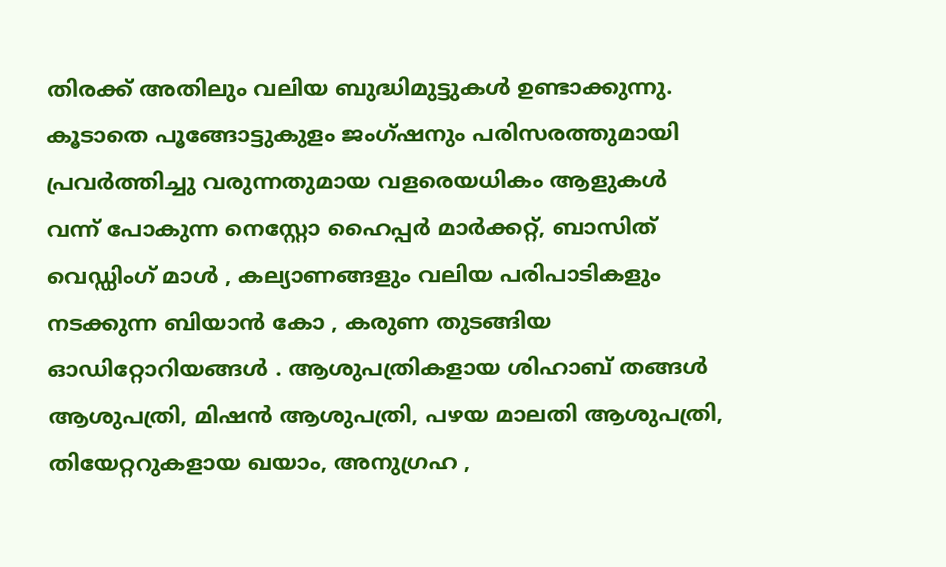തിരക്ക് അതിലും വലിയ ബുദ്ധിമുട്ടുകൾ ഉണ്ടാക്കുന്നു. കൂടാതെ പൂങ്ങോട്ടുകുളം ജംഗ്‌ഷനും പരിസരത്തുമായി പ്രവർത്തിച്ചു വരുന്നതുമായ വളരെയധികം ആളുകൾ വന്ന് പോകുന്ന നെസ്റ്റോ ഹൈപ്പർ മാർക്കറ്റ്, ബാസിത് വെഡ്ഡിംഗ് മാൾ , കല്യാണങ്ങളും വലിയ പരിപാടികളും നടക്കുന്ന ബിയാൻ കോ , കരുണ തുടങ്ങിയ ഓഡിറ്റോറിയങ്ങൾ . ആശുപത്രികളായ ശിഹാബ് തങ്ങൾ ആശുപത്രി, മിഷൻ ആശുപത്രി, പഴയ മാലതി ആശുപത്രി, തിയേറ്ററുകളായ ഖയാം, അനുഗ്രഹ ,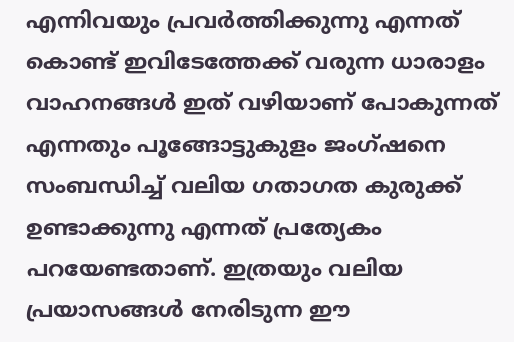എന്നിവയും പ്രവർത്തിക്കുന്നു എന്നത് കൊണ്ട് ഇവിടേത്തേക്ക് വരുന്ന ധാരാളം വാഹനങ്ങൾ ഇത് വഴിയാണ് പോകുന്നത് എന്നതും പൂങ്ങോട്ടുകുളം ജംഗ്‌ഷനെ സംബന്ധിച്ച് വലിയ ഗതാഗത കുരുക്ക് ഉണ്ടാക്കുന്നു എന്നത് പ്രത്യേകം പറയേണ്ടതാണ്. ഇത്രയും വലിയ പ്രയാസങ്ങൾ നേരിടുന്ന ഈ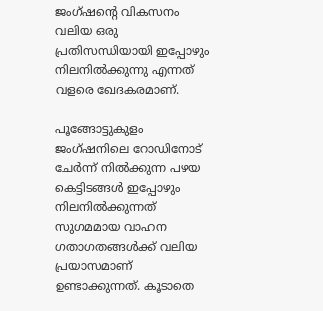ജംഗ്ഷന്റെ വികസനം വലിയ ഒരു പ്രതിസന്ധിയായി ഇപ്പോഴും നിലനിൽക്കുന്നു എന്നത് വളരെ ഖേദകരമാണ്.

പൂങ്ങോട്ടുകുളം ജംഗ്ഷനിലെ റോഡിനോട് ചേർന്ന് നിൽക്കുന്ന പഴയ കെട്ടിടങ്ങൾ ഇപ്പോഴും നിലനിൽക്കുന്നത് സുഗമമായ വാഹന ഗതാഗതങ്ങൾക്ക് വലിയ പ്രയാസമാണ് ഉണ്ടാക്കുന്നത്. കൂടാതെ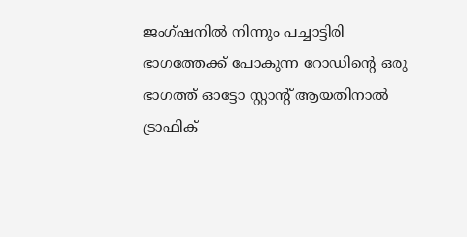ജംഗ്ഷനിൽ നിന്നും പച്ചാട്ടിരി ഭാഗത്തേക്ക് പോകുന്ന റോഡിന്റെ ഒരു ഭാഗത്ത് ഓട്ടോ സ്റ്റാന്റ് ആയതിനാൽ ട്രാഫിക്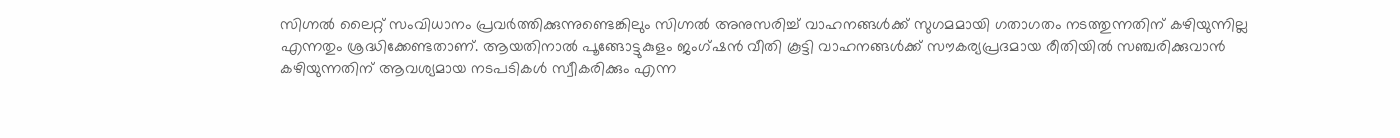സിഗ്നൽ ലൈറ്റ് സംവിധാനം പ്രവർത്തിക്കുന്നുണ്ടെങ്കിലും സിഗ്നൽ അനുസരിച്ച് വാഹനങ്ങൾക്ക് സുഗമമായി ഗതാഗതം നടത്തുന്നതിന് കഴിയുന്നില്ല എന്നതും ശ്രദ്ധിക്കേണ്ടതാണ്. ആയതിനാൽ പൂങ്ങോട്ടുകുളം ജംഗ്ഷൻ വീതി കൂട്ടി വാഹനങ്ങൾക്ക് സൗകര്യപ്രദമായ രീതിയിൽ സഞ്ചരിക്കുവാൻ കഴിയുന്നതിന് ആവശ്യമായ നടപടികൾ സ്വീകരിക്കും എന്ന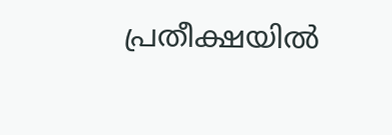പ്രതീക്ഷയിൽ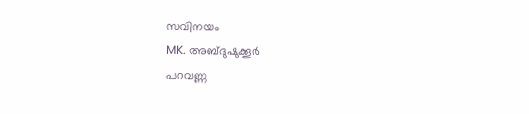സവിനയം
MK. അബ്ദുഷുക്കൂർ
പറവണ്ണ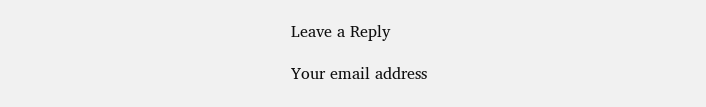Leave a Reply

Your email address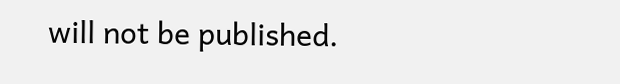will not be published.